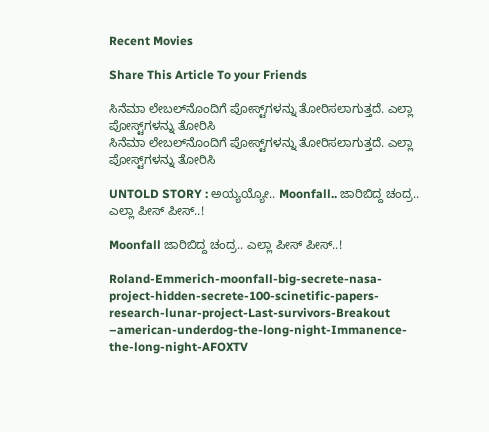Recent Movies

Share This Article To your Friends

ಸಿನೆಮಾ ಲೇಬಲ್‌ನೊಂದಿಗೆ ಪೋಸ್ಟ್‌ಗಳನ್ನು ತೋರಿಸಲಾಗುತ್ತದೆ. ಎಲ್ಲಾ ಪೋಸ್ಟ್‌ಗಳನ್ನು ತೋರಿಸಿ
ಸಿನೆಮಾ ಲೇಬಲ್‌ನೊಂದಿಗೆ ಪೋಸ್ಟ್‌ಗಳನ್ನು ತೋರಿಸಲಾಗುತ್ತದೆ. ಎಲ್ಲಾ ಪೋಸ್ಟ್‌ಗಳನ್ನು ತೋರಿಸಿ

UNTOLD STORY : ಅಯ್ಯಯ್ಯೋ.. Moonfall.. ಜಾರಿಬಿದ್ದ ಚಂದ್ರ.. ಎಲ್ಲಾ ಪೀಸ್ ಪೀಸ್‌..!

Moonfall ಜಾರಿಬಿದ್ದ ಚಂದ್ರ.. ಎಲ್ಲಾ ಪೀಸ್ ಪೀಸ್‌..!

Roland-Emmerich-moonfall-big-secrete-nasa-project-hidden-secrete-100-scinetific-papers-research-lunar-project-Last-survivors-Breakout –american-underdog-the-long-night-Immanence-the-long-night-AFOXTV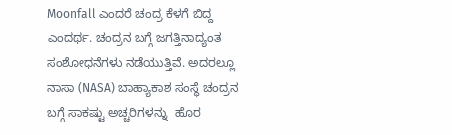Moonfall ಎಂದರೆ ಚಂದ್ರ ಕೆಳಗೆ ಬಿದ್ದ ಎಂದರ್ಥ. ಚಂದ್ರನ ಬಗ್ಗೆ ಜಗತ್ತಿನಾದ್ಯಂತ ಸಂಶೋಧನೆಗಳು ನಡೆಯುತ್ತಿವೆ. ಅದರಲ್ಲೂ ನಾಸಾ (NASA) ಬಾಹ್ಯಾಕಾಶ ಸಂಸ್ಥೆ ಚಂದ್ರನ ಬಗ್ಗೆ ಸಾಕಷ್ಟು ಅಚ್ಚರಿಗಳನ್ನು  ಹೊರ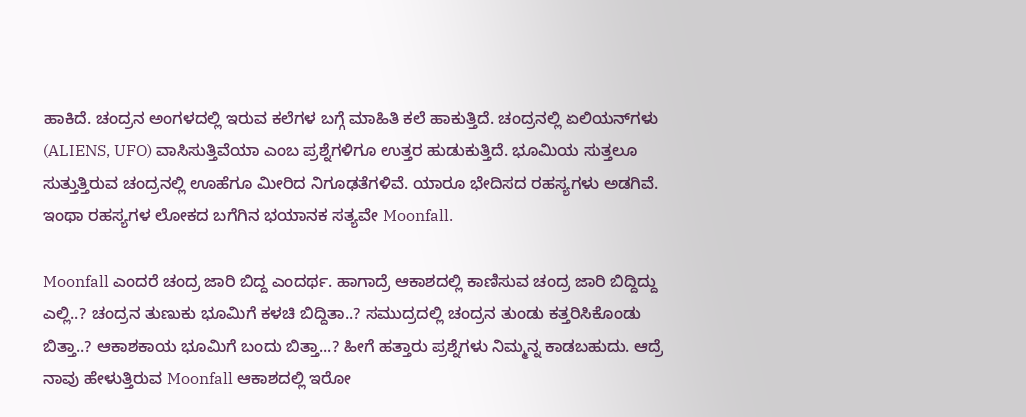ಹಾಕಿದೆ. ಚಂದ್ರನ ಅಂಗಳದಲ್ಲಿ ಇರುವ ಕಲೆಗಳ ಬಗ್ಗೆ ಮಾಹಿತಿ ಕಲೆ ಹಾಕುತ್ತಿದೆ. ಚಂದ್ರನಲ್ಲಿ ಏಲಿಯನ್‌ಗಳು (ALIENS, UFO) ವಾಸಿಸುತ್ತಿವೆಯಾ ಎಂಬ ಪ್ರಶ್ನೆಗಳಿಗೂ ಉತ್ತರ ಹುಡುಕುತ್ತಿದೆ. ಭೂಮಿಯ ಸುತ್ತಲೂ ಸುತ್ತುತ್ತಿರುವ ಚಂದ್ರನಲ್ಲಿ ಊಹೆಗೂ ಮೀರಿದ ನಿಗೂಢತೆಗಳಿವೆ. ಯಾರೂ ಭೇದಿಸದ ರಹಸ್ಯಗಳು ಅಡಗಿವೆ. ಇಂಥಾ ರಹಸ್ಯಗಳ ಲೋಕದ ಬಗೆಗಿನ ಭಯಾನಕ ಸತ್ಯವೇ Moonfall.

Moonfall ಎಂದರೆ ಚಂದ್ರ ಜಾರಿ ಬಿದ್ದ ಎಂದರ್ಥ. ಹಾಗಾದ್ರೆ ಆಕಾಶದಲ್ಲಿ ಕಾಣಿಸುವ ಚಂದ್ರ ಜಾರಿ ಬಿದ್ದಿದ್ದು ಎಲ್ಲಿ..? ಚಂದ್ರನ ತುಣುಕು ಭೂಮಿಗೆ ಕಳಚಿ ಬಿದ್ದಿತಾ..? ಸಮುದ್ರದಲ್ಲಿ ಚಂದ್ರನ ತುಂಡು ಕತ್ತರಿಸಿಕೊಂಡು ಬಿತ್ತಾ..? ಆಕಾಶಕಾಯ ಭೂಮಿಗೆ ಬಂದು ಬಿತ್ತಾ...? ಹೀಗೆ ಹತ್ತಾರು ಪ್ರಶ್ನೆಗಳು ನಿಮ್ಮನ್ನ ಕಾಡಬಹುದು. ಆದ್ರೆ ನಾವು ಹೇಳುತ್ತಿರುವ Moonfall ಆಕಾಶದಲ್ಲಿ ಇರೋ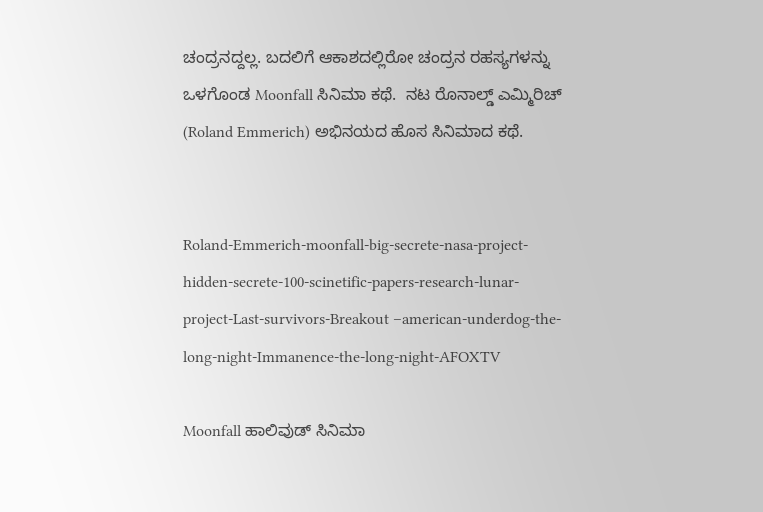ಚಂದ್ರನದ್ದಲ್ಲ. ಬದಲಿಗೆ ಆಕಾಶದಲ್ಲಿರೋ ಚಂದ್ರನ ರಹಸ್ಯಗಳನ್ನು ಒಳಗೊಂಡ Moonfall ಸಿನಿಮಾ ಕಥೆ.  ನಟ ರೊನಾಲ್ಡ್ ಎಮ್ಮಿರಿಚ್‌ (Roland Emmerich) ಅಭಿನಯದ ಹೊಸ ಸಿನಿಮಾದ ಕಥೆ.


Roland-Emmerich-moonfall-big-secrete-nasa-project-hidden-secrete-100-scinetific-papers-research-lunar-project-Last-survivors-Breakout –american-underdog-the-long-night-Immanence-the-long-night-AFOXTV

Moonfall ಹಾಲಿವುಡ್‌ ಸಿನಿಮಾ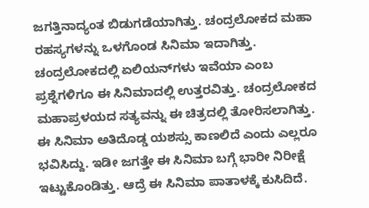ಜಗತ್ತಿನಾದ್ಯಂತ ಬಿಡುಗಡೆಯಾಗಿತ್ತು. ಚಂದ್ರಲೋಕದ ಮಹಾ ರಹಸ್ಯಗಳನ್ನು ಒಳಗೊಂಡ ಸಿನಿಮಾ ಇದಾಗಿತ್ತು. ಚಂದ್ರಲೋಕದಲ್ಲಿ ಏಲಿಯನ್‌ಗಳು ಇವೆಯಾ ಎಂಬ ಪ್ರಶ್ನೆಗಳಿಗೂ ಈ ಸಿನಿಮಾದಲ್ಲಿ ಉತ್ತರವಿತ್ತು. ಚಂದ್ರಲೋಕದ ಮಹಾಪ್ರಳಯದ ಸತ್ಯವನ್ನು ಈ ಚಿತ್ರದಲ್ಲಿ ತೋರಿಸಲಾಗಿತ್ತು. ಈ ಸಿನಿಮಾ ಅತಿದೊಡ್ಡ ಯಶಸ್ಸು ಕಾಣಲಿದೆ ಎಂದು ಎಲ್ಲರೂ ಭವಿಸಿದ್ದು. ಇಡೀ ಜಗತ್ತೇ ಈ ಸಿನಿಮಾ ಬಗ್ಗೆ ಭಾರೀ ನಿರೀಕ್ಷೆ ಇಟ್ಟುಕೊಂಡಿತ್ತು. ಆದ್ರೆ ಈ ಸಿನಿಮಾ ಪಾತಾಳಕ್ಕೆ ಕುಸಿದಿದೆ.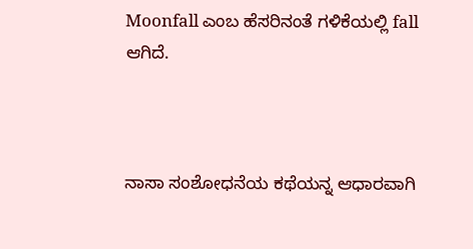Moonfall ಎಂಬ ಹೆಸರಿನಂತೆ ಗಳಿಕೆಯಲ್ಲಿ fall ಆಗಿದೆ.



ನಾಸಾ ಸಂಶೋಧನೆಯ ಕಥೆಯನ್ನ ಆಧಾರವಾಗಿ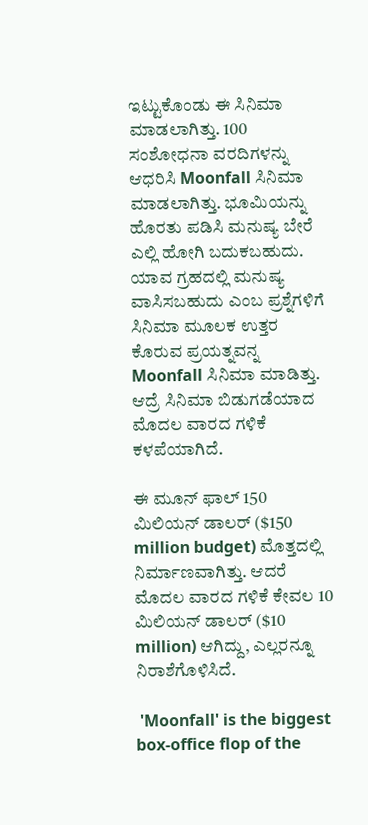ಇಟ್ಟುಕೊಂಡು ಈ ಸಿನಿಮಾ ಮಾಡಲಾಗಿತ್ತು. 100 ಸಂಶೋಧನಾ ವರದಿಗಳನ್ನು ಆಧರಿಸಿ Moonfall ಸಿನಿಮಾ ಮಾಡಲಾಗಿತ್ತು. ಭೂಮಿಯನ್ನು ಹೊರತು ಪಡಿಸಿ ಮನುಷ್ಯ ಬೇರೆ ಎಲ್ಲಿ ಹೋಗಿ ಬದುಕಬಹುದು. ಯಾವ ಗ್ರಹದಲ್ಲಿ ಮನುಷ್ಯ ವಾಸಿಸಬಹುದು ಎಂಬ ಪ್ರಶ್ನೆಗಳಿಗೆ ಸಿನಿಮಾ ಮೂಲಕ ಉತ್ತರ ಕೊರುವ ಪ್ರಯತ್ನವನ್ನ Moonfall ಸಿನಿಮಾ ಮಾಡಿತ್ತು.  ಆದ್ರೆ ಸಿನಿಮಾ ಬಿಡುಗಡೆಯಾದ ಮೊದಲ ವಾರದ ಗಳಿಕೆ ಕಳಪೆಯಾಗಿದೆ.

ಈ ಮೂನ್ ಫಾಲ್‌ 150 ಮಿಲಿಯನ್‌ ಡಾಲರ್‌ ($150 million budget) ಮೊತ್ತದಲ್ಲಿ ನಿರ್ಮಾಣವಾಗಿತ್ತು. ಆದರೆ ಮೊದಲ ವಾರದ ಗಳಿಕೆ ಕೇವಲ 10 ಮಿಲಿಯನ್ ಡಾಲರ್‌ ($10 million) ಆಗಿದ್ದು, ಎಲ್ಲರನ್ನೂ ನಿರಾಶೆಗೊಳಿಸಿದೆ.

 'Moonfall' is the biggest box-office flop of the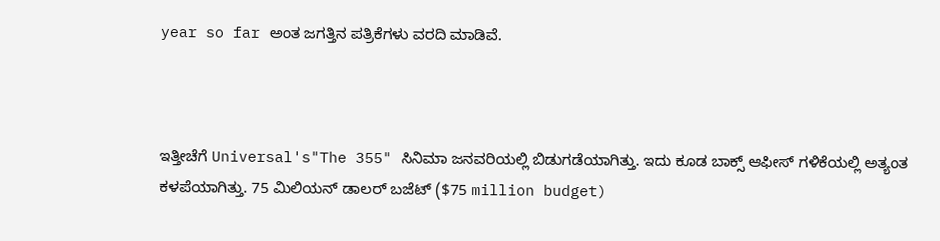year so far ಅಂತ ಜಗತ್ತಿನ ಪತ್ರಿಕೆಗಳು ವರದಿ ಮಾಡಿವೆ.



ಇತ್ತೀಚೆಗೆ Universal's"The 355" ಸಿನಿಮಾ ಜನವರಿಯಲ್ಲಿ ಬಿಡುಗಡೆಯಾಗಿತ್ತು. ಇದು ಕೂಡ ಬಾಕ್ಸ್ ಆಫೀಸ್‌ ಗಳಿಕೆಯಲ್ಲಿ ಅತ್ಯಂತ ಕಳಪೆಯಾಗಿತ್ತು. 75 ಮಿಲಿಯನ್‌ ಡಾಲರ್‌‌ ಬಜೆಟ್‌ ($75 million budget)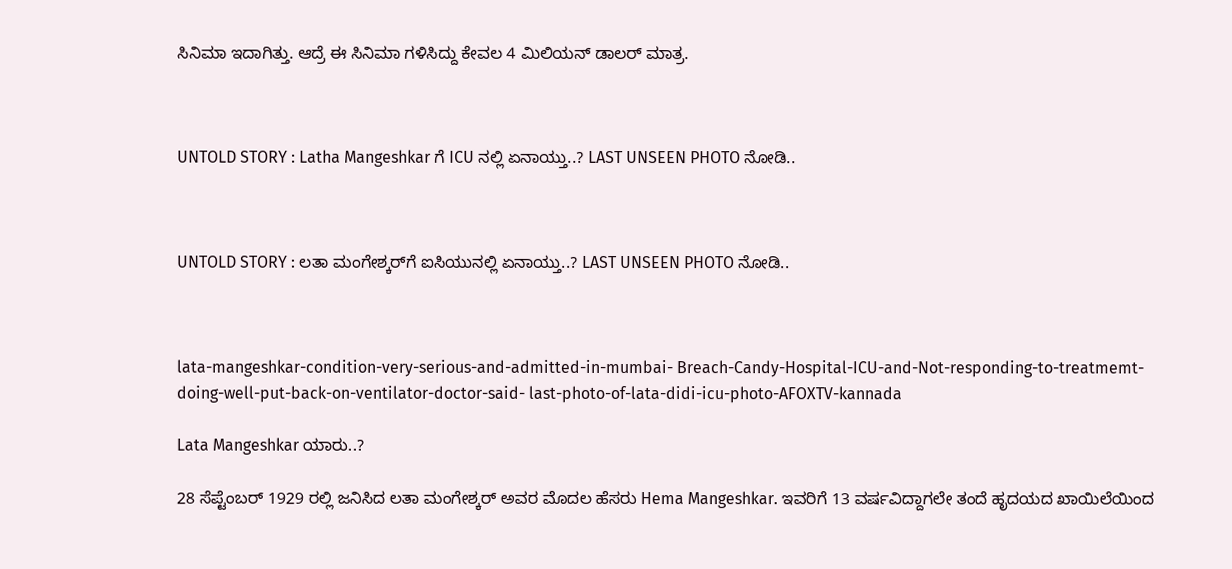ಸಿನಿಮಾ ಇದಾಗಿತ್ತು. ಆದ್ರೆ ಈ ಸಿನಿಮಾ ಗಳಿಸಿದ್ದು ಕೇವಲ 4 ಮಿಲಿಯನ್ ಡಾಲರ‍್ ಮಾತ್ರ.



UNTOLD STORY : Latha Mangeshkar ಗೆ ICU ನಲ್ಲಿ ಏನಾಯ್ತು..? LAST UNSEEN PHOTO ನೋಡಿ..



UNTOLD STORY : ಲತಾ ಮಂಗೇಶ್ಕರ್‌ಗೆ ಐಸಿಯುನಲ್ಲಿ ಏನಾಯ್ತು..? LAST UNSEEN PHOTO ನೋಡಿ..



lata-mangeshkar-condition-very-serious-and-admitted-in-mumbai- Breach-Candy-Hospital-ICU-and-Not-responding-to-treatmemt-doing-well-put-back-on-ventilator-doctor-said- last-photo-of-lata-didi-icu-photo-AFOXTV-kannada

Lata Mangeshkar ಯಾರು..?

28 ಸೆಪ್ಟೆಂಬರ್‌‌ 1929 ರಲ್ಲಿ ಜನಿಸಿದ ಲತಾ ಮಂಗೇಶ್ಕರ್‌ ಅವರ ಮೊದಲ ಹೆಸರು Hema Mangeshkar. ಇವರಿಗೆ 13 ವರ್ಷವಿದ್ದಾಗಲೇ ತಂದೆ ಹೃದಯದ ಖಾಯಿಲೆಯಿಂದ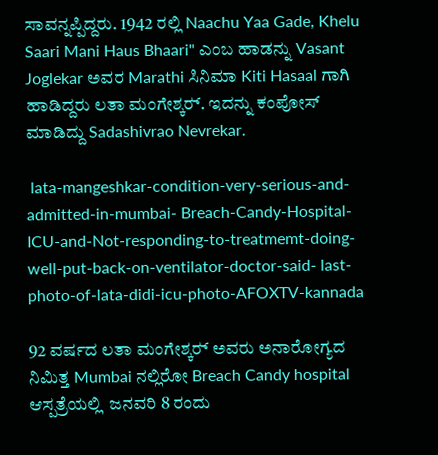ಸಾವನ್ನಪ್ಪಿದ್ದರು. 1942 ರಲ್ಲಿ Naachu Yaa Gade, Khelu Saari Mani Haus Bhaari" ಎಂಬ ಹಾಡನ್ನು Vasant Joglekar ಅವರ Marathi ಸಿನಿಮಾ Kiti Hasaal ಗಾಗಿ ಹಾಡಿದ್ದರು ಲತಾ ಮಂಗೇಶ್ಕರ‍್. ಇದನ್ನು ಕಂಪೋಸ್ ಮಾಡಿದ್ದು Sadashivrao Nevrekar.

 lata-mangeshkar-condition-very-serious-and-admitted-in-mumbai- Breach-Candy-Hospital-ICU-and-Not-responding-to-treatmemt-doing-well-put-back-on-ventilator-doctor-said- last-photo-of-lata-didi-icu-photo-AFOXTV-kannada

92 ವರ್ಷದ ಲತಾ ಮಂಗೇಶ್ಕರ‍್ ಅವರು ಅನಾರೋಗ್ಯದ ನಿಮಿತ್ತ Mumbai ನಲ್ಲಿರೋ Breach Candy hospital ಆಸ್ಪತ್ರೆಯಲ್ಲಿ  ಜನವರಿ 8 ರಂದು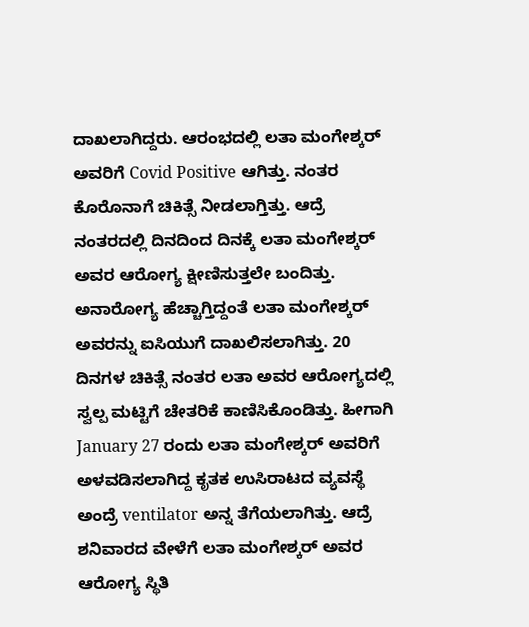ದಾಖಲಾಗಿದ್ದರು. ಆರಂಭದಲ್ಲಿ ಲತಾ ಮಂಗೇಶ್ಕರ‍್ ಅವರಿಗೆ Covid Positive ಆಗಿತ್ತು. ನಂತರ ಕೊರೊನಾಗೆ ಚಿಕಿತ್ಸೆ ನೀಡಲಾಗ್ತಿತ್ತು. ಆದ್ರೆ ನಂತರದಲ್ಲಿ ದಿನದಿಂದ ದಿನಕ್ಕೆ ಲತಾ ಮಂಗೇಶ್ಕರ‍್ ಅವರ ಆರೋಗ್ಯ ಕ್ಷೀಣಿಸುತ್ತಲೇ ಬಂದಿತ್ತು. ಅನಾರೋಗ್ಯ ಹೆಚ್ಚಾಗ್ತಿದ್ದಂತೆ ಲತಾ ಮಂಗೇಶ್ಕರ‍್ ಅವರನ್ನು ಐಸಿಯುಗೆ ದಾಖಲಿಸಲಾಗಿತ್ತು. 20 ದಿನಗಳ ಚಿಕಿತ್ಸೆ ನಂತರ ಲತಾ ಅವರ ಆರೋಗ್ಯದಲ್ಲಿ ಸ್ವಲ್ಪ ಮಟ್ಟಿಗೆ ಚೇತರಿಕೆ ಕಾಣಿಸಿಕೊಂಡಿತ್ತು. ಹೀಗಾಗಿ January 27 ರಂದು ಲತಾ ಮಂಗೇಶ್ಕರ‍್ ಅವರಿಗೆ ಅಳವಡಿಸಲಾಗಿದ್ದ ಕೃತಕ ಉಸಿರಾಟದ ವ್ಯವಸ್ಥೆ ಅಂದ್ರೆ ventilator ಅನ್ನ ತೆಗೆಯಲಾಗಿತ್ತು. ಆದ್ರೆ ಶನಿವಾರದ ವೇಳೆಗೆ ಲತಾ ಮಂಗೇಶ್ಕರ‍್ ಅವರ ಆರೋಗ್ಯ ಸ್ಥಿತಿ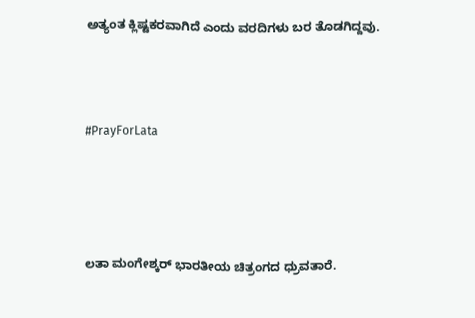ಅತ್ಯಂತ ಕ್ಲಿಷ್ಟಕರವಾಗಿದೆ ಎಂದು ವರದಿಗಳು ಬರ ತೊಡಗಿದ್ದವು.



#PrayForLata




ಲತಾ ಮಂಗೇಶ್ಕರ‍್ ಭಾರತೀಯ ಚಿತ್ರಂಗದ ಧ್ರುವತಾರೆ.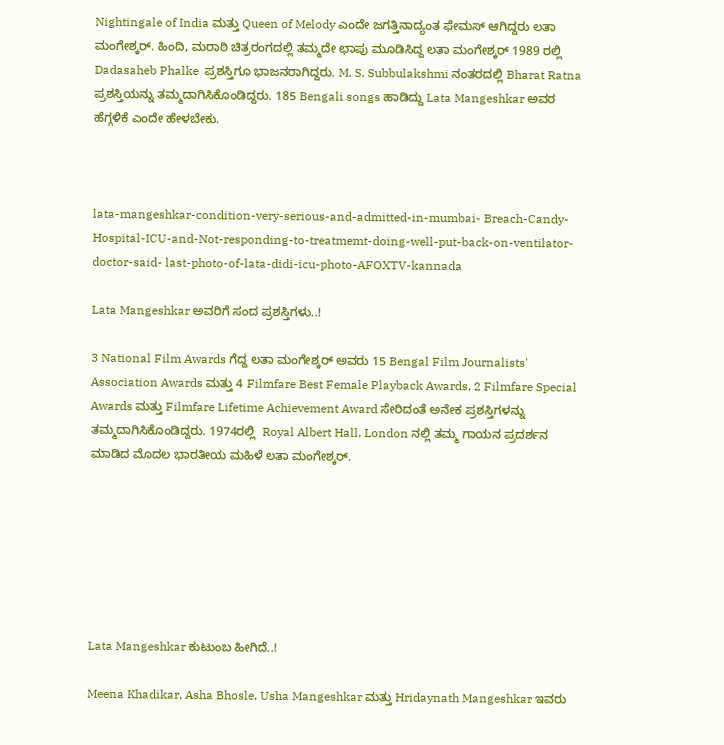Nightingale of India ಮತ್ತು Queen of Melody ಎಂದೇ ಜಗತ್ತಿನಾದ್ಯಂತ ಫೇಮಸ್ ಆಗಿದ್ದರು ಲತಾ ಮಂಗೇಶ್ಕರ‍್. ಹಿಂದಿ, ಮರಾಠಿ ಚಿತ್ರರಂಗದಲ್ಲಿ ತಮ್ಮದೇ ಛಾಪು ಮೂಡಿಸಿದ್ದ ಲತಾ ಮಂಗೇಶ್ಕರ್‌‌ 1989 ರಲ್ಲಿ Dadasaheb Phalke  ಪ್ರಶಸ್ತಿಗೂ ಭಾಜನರಾಗಿದ್ದರು. M. S. Subbulakshmi ನಂತರದಲ್ಲಿ Bharat Ratna ಪ್ರಶಸ್ತಿಯನ್ನು ತಮ್ಮದಾಗಿಸಿಕೊಂಡಿದ್ದರು. 185 Bengali songs ಹಾಡಿದ್ದು Lata Mangeshkar ಅವರ ಹೆಗ್ಗಳಿಕೆ ಎಂದೇ ಹೇಳಬೇಕು.



lata-mangeshkar-condition-very-serious-and-admitted-in-mumbai- Breach-Candy-Hospital-ICU-and-Not-responding-to-treatmemt-doing-well-put-back-on-ventilator-doctor-said- last-photo-of-lata-didi-icu-photo-AFOXTV-kannada

Lata Mangeshkar ಅವರಿಗೆ ಸಂದ ಪ್ರಶಸ್ತಿಗಳು..!

3 National Film Awards ಗೆದ್ದ ಲತಾ ಮಂಗೇಶ್ಕರ‍್ ಅವರು 15 Bengal Film Journalists' Association Awards ಮತ್ತು 4 Filmfare Best Female Playback Awards, 2 Filmfare Special Awards ಮತ್ತು Filmfare Lifetime Achievement Award ಸೇರಿದಂತೆ ಅನೇಕ ಪ್ರಶಸ್ತಿಗಳನ್ನು ತಮ್ಮದಾಗಿಸಿಕೊಂಡಿದ್ದರು. 1974ರಲ್ಲಿ  Royal Albert Hall, London ನಲ್ಲಿ ತಮ್ಮ ಗಾಯನ ಪ್ರದರ್ಶನ ಮಾಡಿದ ಮೊದಲ ಭಾರತೀಯ ಮಹಿಳೆ ಲತಾ ಮಂಗೇಶ್ಕರ‍್.







Lata Mangeshkar ಕುಟುಂಬ ಹೀಗಿದೆ..!

Meena Khadikar, Asha Bhosle, Usha Mangeshkar ಮತ್ತು Hridaynath Mangeshkar ಇವರು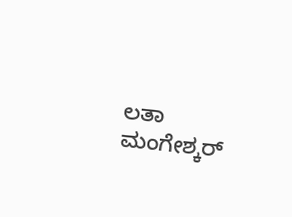ಲತಾ ಮಂಗೇಶ್ಕರ‍್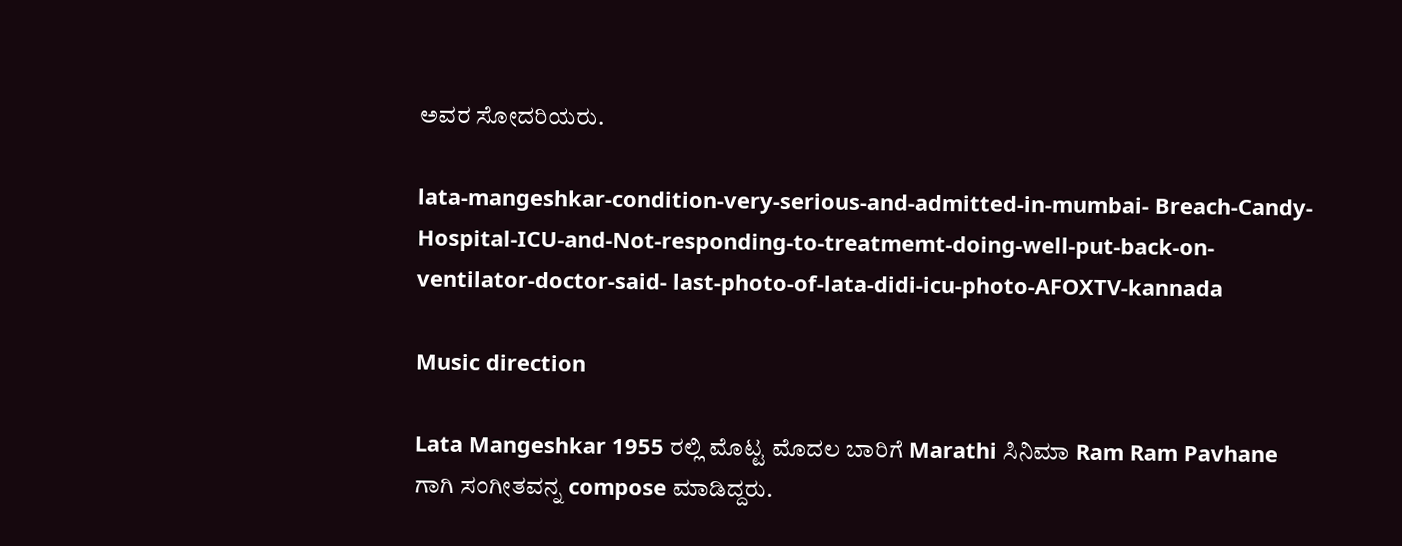ಅವರ ಸೋದರಿಯರು.

lata-mangeshkar-condition-very-serious-and-admitted-in-mumbai- Breach-Candy-Hospital-ICU-and-Not-responding-to-treatmemt-doing-well-put-back-on-ventilator-doctor-said- last-photo-of-lata-didi-icu-photo-AFOXTV-kannada

Music direction

Lata Mangeshkar 1955 ರಲ್ಲಿ ಮೊಟ್ಟ ಮೊದಲ ಬಾರಿಗೆ Marathi ಸಿನಿಮಾ Ram Ram Pavhane ಗಾಗಿ ಸಂಗೀತವನ್ನ compose ಮಾಡಿದ್ದರು.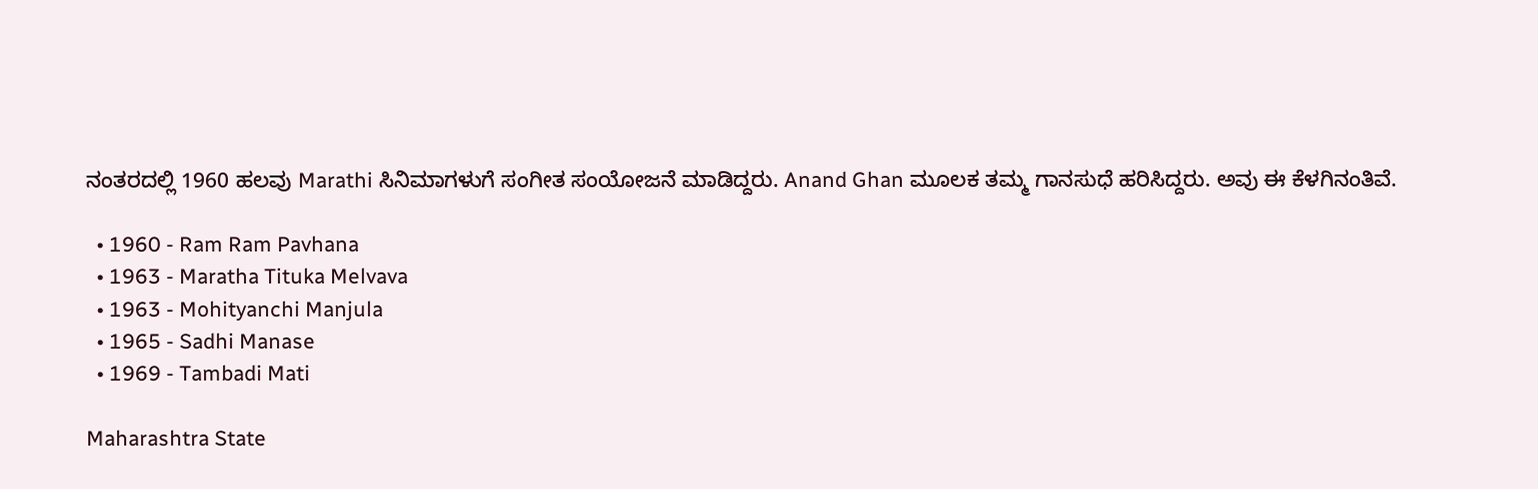ನಂತರದಲ್ಲಿ 1960 ಹಲವು Marathi ಸಿನಿಮಾಗಳುಗೆ ಸಂಗೀತ ಸಂಯೋಜನೆ ಮಾಡಿದ್ದರು. Anand Ghan ಮೂಲಕ ತಮ್ಮ ಗಾನಸುಧೆ ಹರಿಸಿದ್ದರು. ಅವು ಈ ಕೆಳಗಿನಂತಿವೆ.

  • 1960 - Ram Ram Pavhana
  • 1963 - Maratha Tituka Melvava
  • 1963 - Mohityanchi Manjula
  • 1965 - Sadhi Manase
  • 1969 - Tambadi Mati

Maharashtra State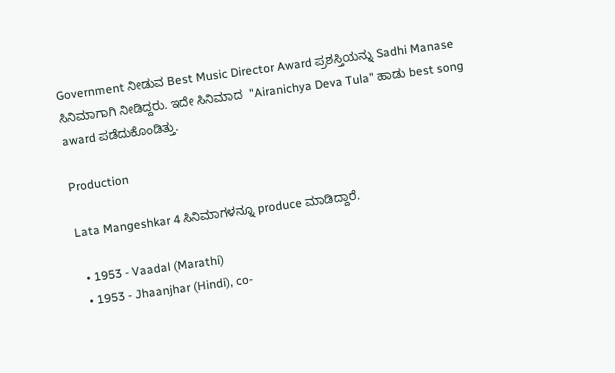Government ನೀಡುವ Best Music Director Award ಪ್ರಶಸ್ತಿಯನ್ನು Sadhi Manase ಸಿನಿಮಾಗಾಗಿ ನೀಡಿದ್ದರು. ಇದೇ ಸಿನಿಮಾದ  "Airanichya Deva Tula" ಹಾಡು best song award ಪಡೆದುಕೊಂಡಿತ್ತು.

Production

Lata Mangeshkar 4 ಸಿನಿಮಾಗಳನ್ನೂ produce ಮಾಡಿದ್ದಾರೆ.

  • 1953 - Vaadal (Marathi)
  • 1953 - Jhaanjhar (Hindi), co-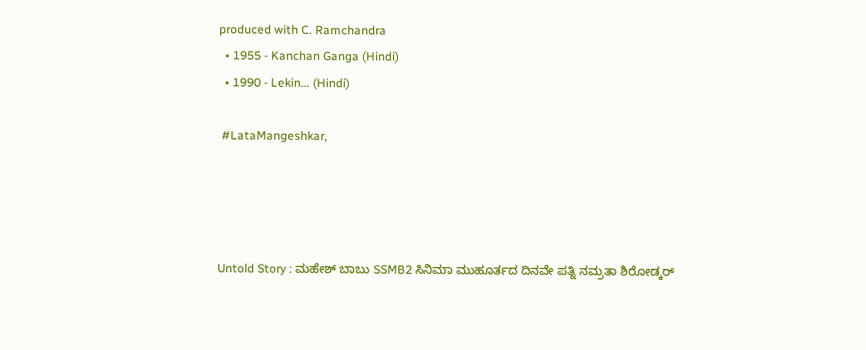produced with C. Ramchandra
  • 1955 - Kanchan Ganga (Hindi)
  • 1990 - Lekin... (Hindi)

 #LataMangeshkar,




Untold Story : ಮಹೇಶ್ ಬಾಬು SSMB2 ಸಿನಿಮಾ ಮುಹೂರ್ತದ ದಿನವೇ ಪತ್ನಿ ನಮ್ರತಾ ಶಿರೋಡ್ಕರ್‌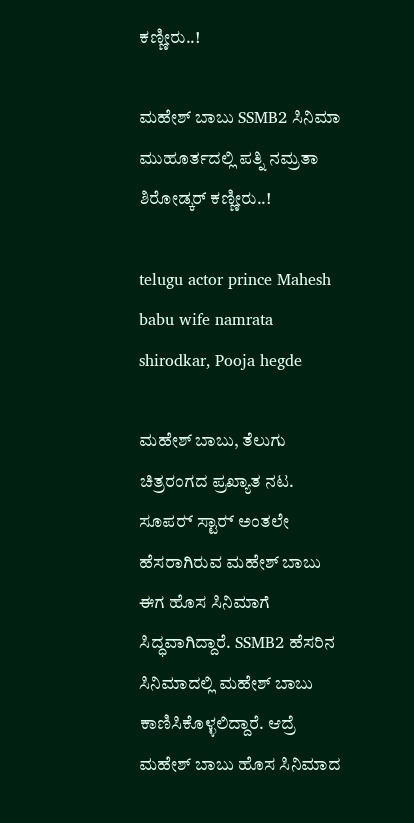ಕಣ್ಣೀರು..!

ಮಹೇಶ್ ಬಾಬು SSMB2 ಸಿನಿಮಾ ಮುಹೂರ್ತದಲ್ಲಿ ಪತ್ನಿ ನಮ್ರತಾ ಶಿರೋಡ್ಕರ್‌ ಕಣ್ಣೀರು..!

telugu actor prince Mahesh babu wife namrata shirodkar, Pooja hegde

ಮಹೇಶ್ ಬಾಬು, ತೆಲುಗು ಚಿತ್ರರಂಗದ ಪ್ರಖ್ಯಾತ ನಟ. ಸೂಪರ‍್ ಸ್ಟಾರ‍್ ಅಂತಲೇ ಹೆಸರಾಗಿರುವ ಮಹೇಶ್ ಬಾಬು ಈಗ ಹೊಸ ಸಿನಿಮಾಗೆ ಸಿದ್ಧವಾಗಿದ್ದಾರೆ. SSMB2 ಹೆಸರಿನ ಸಿನಿಮಾದಲ್ಲಿ ಮಹೇಶ್ ಬಾಬು ಕಾಣಿಸಿಕೊಳ್ಳಲಿದ್ದಾರೆ. ಆದ್ರೆ ಮಹೇಶ್ ಬಾಬು ಹೊಸ ಸಿನಿಮಾದ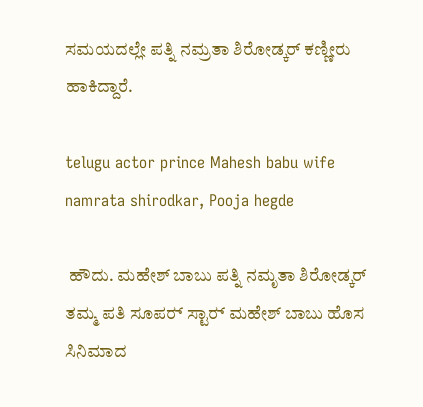ಸಮಯದಲ್ಲೇ ಪತ್ನಿ ನಮ್ರತಾ ಶಿರೋಡ್ಕರ್‌ ಕಣ್ಣೀರು ಹಾಕಿದ್ದಾರೆ.

telugu actor prince Mahesh babu wife namrata shirodkar, Pooja hegde

 ಹೌದು. ಮಹೇಶ್ ಬಾಬು ಪತ್ನಿ ನಮೃತಾ ಶಿರೋಡ್ಕರ್‌ ತಮ್ಮ ಪತಿ ಸೂಪರ‍್ ಸ್ಟಾರ‍್ ಮಹೇಶ್ ಬಾಬು ಹೊಸ ಸಿನಿಮಾದ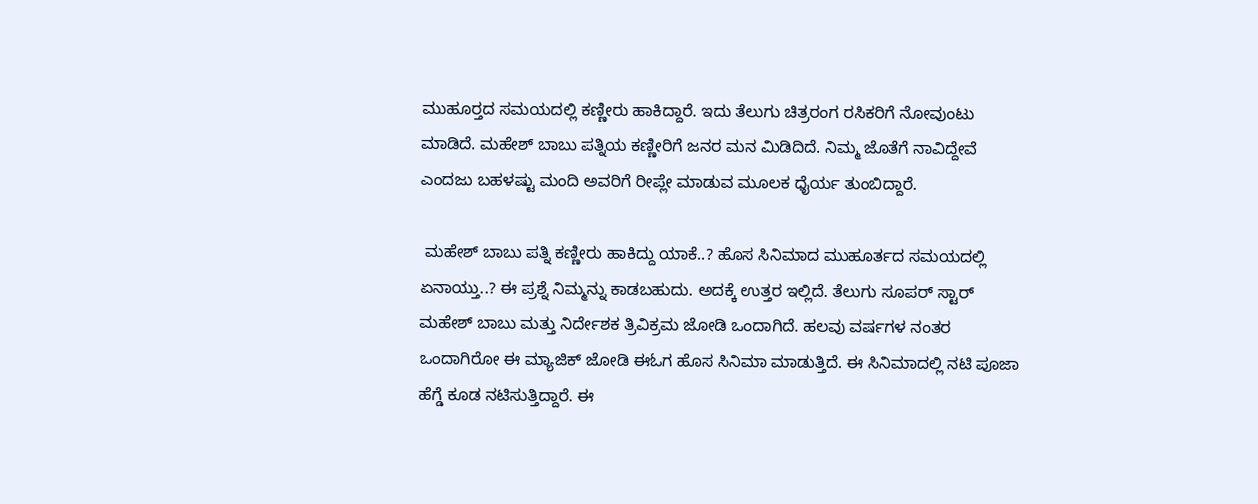ಮುಹೂರ‍್ತದ ಸಮಯದಲ್ಲಿ ಕಣ್ಣೀರು ಹಾಕಿದ್ದಾರೆ. ಇದು ತೆಲುಗು ಚಿತ್ರರಂಗ ರಸಿಕರಿಗೆ ನೋವುಂಟು ಮಾಡಿದೆ. ಮಹೇಶ್ ಬಾಬು ಪತ್ನಿಯ ಕಣ್ಣೀರಿಗೆ ಜನರ ಮನ ಮಿಡಿದಿದೆ. ನಿಮ್ಮ ಜೊತೆಗೆ ನಾವಿದ್ದೇವೆ ಎಂದಜು ಬಹಳಷ್ಟು ಮಂದಿ ಅವರಿಗೆ ರೀಪ್ಲೇ ಮಾಡುವ ಮೂಲಕ ಧೈರ್ಯ ತುಂಬಿದ್ದಾರೆ.

 ಮಹೇಶ್ ಬಾಬು ಪತ್ನಿ ಕಣ್ಣೀರು ಹಾಕಿದ್ದು ಯಾಕೆ..? ಹೊಸ ಸಿನಿಮಾದ ಮುಹೂರ್ತದ ಸಮಯದಲ್ಲಿ ಏನಾಯ್ತು..? ಈ ಪ್ರಶ್ನೆ ನಿಮ್ಮನ್ನು ಕಾಡಬಹುದು. ಅದಕ್ಕೆ ಉತ್ತರ ಇಲ್ಲಿದೆ. ತೆಲುಗು ಸೂಪರ‍್ ಸ್ಟಾರ್‌ ಮಹೇಶ್ ಬಾಬು ಮತ್ತು ನಿರ್ದೇಶಕ ತ್ರಿವಿಕ್ರಮ ಜೋಡಿ ಒಂದಾಗಿದೆ. ಹಲವು ವರ್ಷಗಳ ನಂತರ ಒಂದಾಗಿರೋ ಈ ಮ್ಯಾಜಿಕ್ ಜೋಡಿ ಈಓಗ ಹೊಸ ಸಿನಿಮಾ ಮಾಡುತ್ತಿದೆ. ಈ ಸಿನಿಮಾದಲ್ಲಿ ನಟಿ ಪೂಜಾ ಹೆಗ್ಡೆ ಕೂಡ ನಟಿಸುತ್ತಿದ್ದಾರೆ. ಈ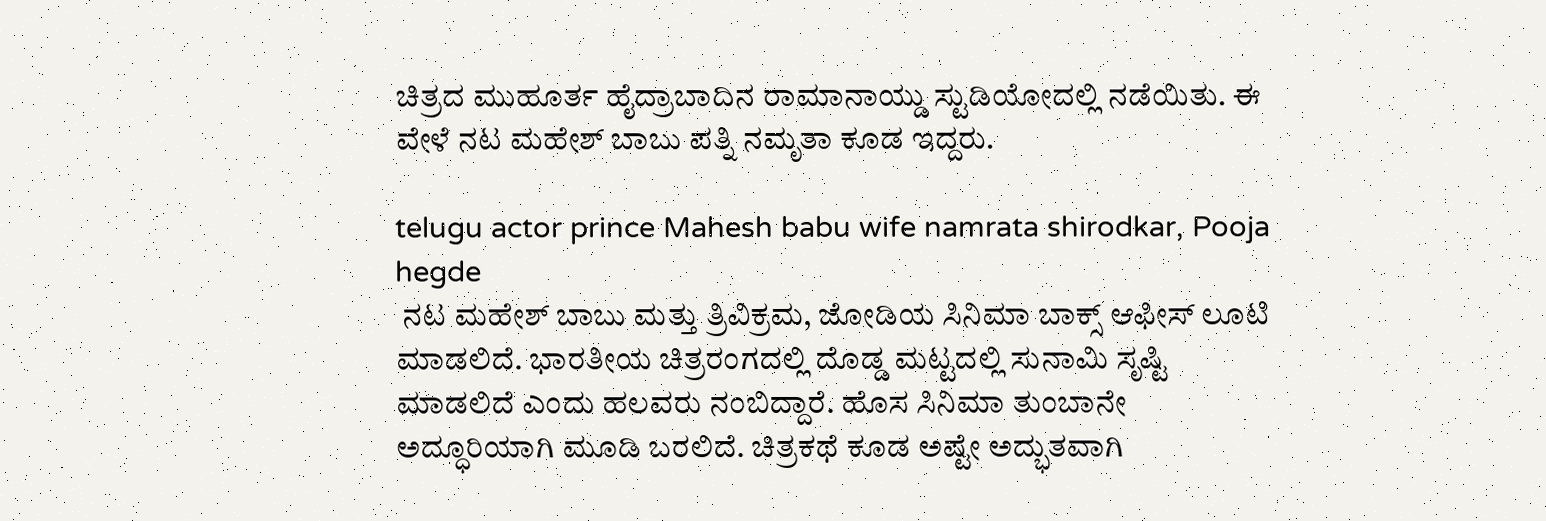ಚಿತ್ರದ ಮುಹೂರ್ತ ಹೈದ್ರಾಬಾದಿನ ರಾಮಾನಾಯ್ಡು ಸ್ಟುಡಿಯೋದಲ್ಲಿ ನಡೆಯಿತು. ಈ ವೇಳೆ ನಟ ಮಹೇಶ್ ಬಾಬು ಪತ್ನಿ ನಮೃತಾ ಕೂಡ ಇದ್ದರು.

telugu actor prince Mahesh babu wife namrata shirodkar, Pooja hegde
 ನಟ ಮಹೇಶ್ ಬಾಬು ಮತ್ತು ತ್ರಿವಿಕ್ರಮ, ಜೋಡಿಯ ಸಿನಿಮಾ ಬಾಕ್ಸ್ ಆಫೀಸ್‌ ಲೂಟಿ ಮಾಡಲಿದೆ. ಭಾರತೀಯ ಚಿತ್ರರಂಗದಲ್ಲಿ ದೊಡ್ಡ ಮಟ್ಟದಲ್ಲಿ ಸುನಾಮಿ ಸೃಷ್ಟಿ ಮಾಡಲಿದೆ ಎಂದು ಹಲವರು ನಂಬಿದ್ದಾರೆ. ಹೊಸ ಸಿನಿಮಾ ತುಂಬಾನೇ ಅದ್ಧೂರಿಯಾಗಿ ಮೂಡಿ ಬರಲಿದೆ. ಚಿತ್ರಕಥೆ ಕೂಡ ಅಷ್ಟೇ ಅದ್ಭುತವಾಗಿ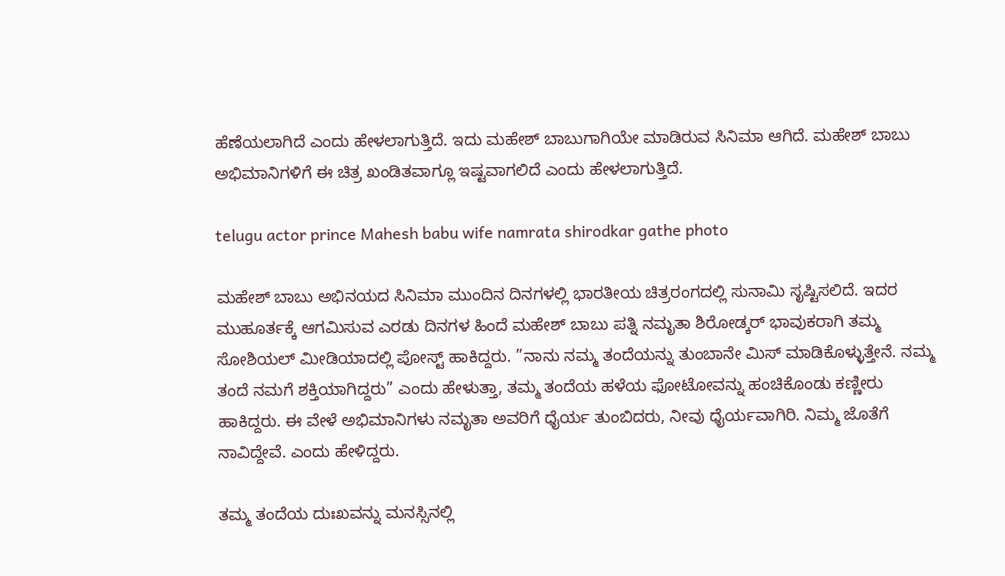ಹೆಣೆಯಲಾಗಿದೆ ಎಂದು ಹೇಳಲಾಗುತ್ತಿದೆ. ಇದು ಮಹೇಶ್ ಬಾಬುಗಾಗಿಯೇ ಮಾಡಿರುವ ಸಿನಿಮಾ ಆಗಿದೆ. ಮಹೇಶ್ ಬಾಬು ಅಭಿಮಾನಿಗಳಿಗೆ ಈ ಚಿತ್ರ ಖಂಡಿತವಾಗ್ಲೂ ಇಷ್ಟವಾಗಲಿದೆ ಎಂದು ಹೇಳಲಾಗುತ್ತಿದೆ.

telugu actor prince Mahesh babu wife namrata shirodkar gathe photo

ಮಹೇಶ್‌ ಬಾಬು ಅಭಿನಯದ ಸಿನಿಮಾ ಮುಂದಿನ ದಿನಗಳಲ್ಲಿ ಭಾರತೀಯ ಚಿತ್ರರಂಗದಲ್ಲಿ ಸುನಾಮಿ ಸೃಷ್ಟಿಸಲಿದೆ. ಇದರ ಮುಹೂರ್ತಕ್ಕೆ ಆಗಮಿಸುವ ಎರಡು ದಿನಗಳ ಹಿಂದೆ ಮಹೇಶ್ ಬಾಬು ಪತ್ನಿ ನಮೃತಾ ಶಿರೋಡ್ಕರ್‌ ಭಾವುಕರಾಗಿ ತಮ್ಮ ಸೋಶಿಯಲ್ ಮೀಡಿಯಾದಲ್ಲಿ ಪೋಸ್ಟ್ ಹಾಕಿದ್ದರು. ”ನಾನು ನಮ್ಮ ತಂದೆಯನ್ನು ತುಂಬಾನೇ ಮಿಸ್ ಮಾಡಿಕೊಳ್ಳುತ್ತೇನೆ. ನಮ್ಮ ತಂದೆ ನಮಗೆ ಶಕ್ತಿಯಾಗಿದ್ದರು” ಎಂದು ಹೇಳುತ್ತಾ, ತಮ್ಮ ತಂದೆಯ ಹಳೆಯ ಫೋಟೋವನ್ನು ಹಂಚಿಕೊಂಡು ಕಣ್ಣೀರು ಹಾಕಿದ್ದರು. ಈ ವೇಳೆ ಅಭಿಮಾನಿಗಳು ನಮೃತಾ ಅವರಿಗೆ ಧೈರ್ಯ ತುಂಬಿದರು, ನೀವು ಧೈರ್ಯವಾಗಿರಿ. ನಿಮ್ಮ ಜೊತೆಗೆ ನಾವಿದ್ದೇವೆ. ಎಂದು ಹೇಳಿದ್ದರು.

ತಮ್ಮ ತಂದೆಯ ದುಃಖವನ್ನು ಮನಸ್ಸಿನಲ್ಲಿ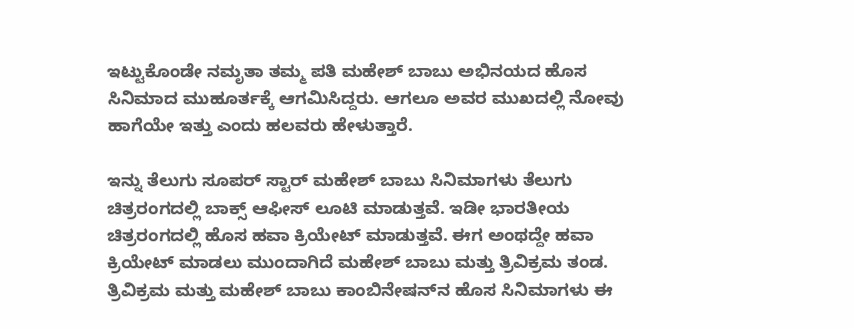ಇಟ್ಟುಕೊಂಡೇ ನಮೃತಾ ತಮ್ಮ ಪತಿ ಮಹೇಶ್ ಬಾಬು ಅಭಿನಯದ ಹೊಸ ಸಿನಿಮಾದ ಮುಹೂರ್ತಕ್ಕೆ ಆಗಮಿಸಿದ್ದರು. ಆಗಲೂ ಅವರ ಮುಖದಲ್ಲಿ ನೋವು ಹಾಗೆಯೇ ಇತ್ತು ಎಂದು ಹಲವರು ಹೇಳುತ್ತಾರೆ.

ಇನ್ನು ತೆಲುಗು ಸೂಪರ‍್ ಸ್ಟಾರ‍್ ಮಹೇಶ್ ಬಾಬು ಸಿನಿಮಾಗಳು ತೆಲುಗು ಚಿತ್ರರಂಗದಲ್ಲಿ ಬಾಕ್ಸ್ ಆಫೀಸ್‌ ಲೂಟಿ ಮಾಡುತ್ತವೆ. ಇಡೀ ಭಾರತೀಯ ಚಿತ್ರರಂಗದಲ್ಲಿ ಹೊಸ ಹವಾ ಕ್ರಿಯೇಟ್ ಮಾಡುತ್ತವೆ. ಈಗ ಅಂಥದ್ದೇ ಹವಾ ಕ್ರಿಯೇಟ್ ಮಾಡಲು ಮುಂದಾಗಿದೆ ಮಹೇಶ್ ಬಾಬು ಮತ್ತು ತ್ರಿವಿಕ್ರಮ ತಂಡ. ತ್ರಿವಿಕ್ರಮ ಮತ್ತು ಮಹೇಶ್ ಬಾಬು ಕಾಂಬಿನೇಷನ್‌ನ ಹೊಸ ಸಿನಿಮಾಗಳು ಈ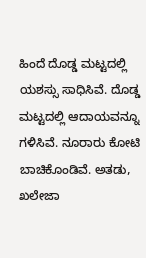ಹಿಂದೆ ದೊಡ್ಡ ಮಟ್ಟದಲ್ಲಿ ಯಶಸ್ಸು ಸಾಧಿಸಿವೆ. ದೊಡ್ಡ ಮಟ್ಟದಲ್ಲಿ ಆದಾಯವನ್ನೂ ಗಳಿಸಿವೆ. ನೂರಾರು ಕೋಟಿ ಬಾಚಿಕೊಂಡಿವೆ. ಅತಡು, ಖಲೇಜಾ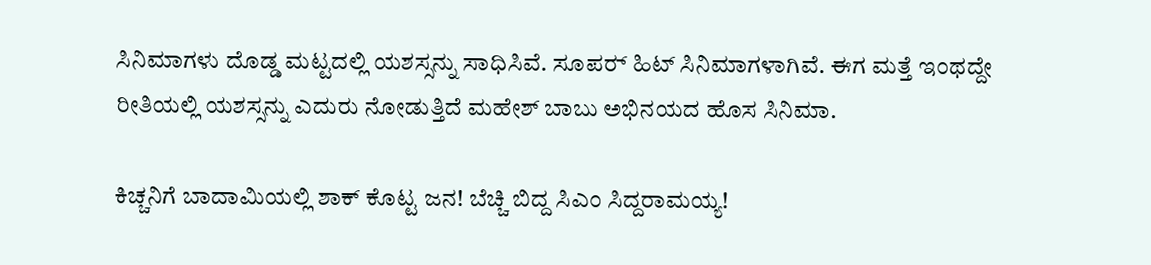ಸಿನಿಮಾಗಳು ದೊಡ್ಡ ಮಟ್ಟದಲ್ಲಿ ಯಶಸ್ಸನ್ನು ಸಾಧಿಸಿವೆ. ಸೂಪರ‍್ ಹಿಟ್ ಸಿನಿಮಾಗಳಾಗಿವೆ. ಈಗ ಮತ್ತೆ ಇಂಥದ್ದೇ ರೀತಿಯಲ್ಲಿ ಯಶಸ್ಸನ್ನು ಎದುರು ನೋಡುತ್ತಿದೆ ಮಹೇಶ್ ಬಾಬು ಅಭಿನಯದ ಹೊಸ ಸಿನಿಮಾ.

ಕಿಚ್ಚನಿಗೆ ಬಾದಾಮಿಯಲ್ಲಿ ಶಾಕ್ ಕೊಟ್ಟ ಜನ! ಬೆಚ್ಚಿ ಬಿದ್ದ ಸಿಎಂ ಸಿದ್ದರಾಮಯ್ಯ!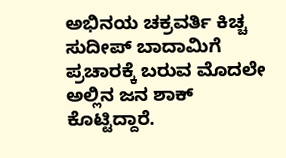ಅಭಿನಯ ಚಕ್ರವರ್ತಿ ಕಿಚ್ಚ ಸುದೀಪ್ ಬಾದಾಮಿಗೆ ಪ್ರಚಾರಕ್ಕೆ ಬರುವ ಮೊದಲೇ ಅಲ್ಲಿನ ಜನ ಶಾಕ್ ಕೊಟ್ಟಿದ್ದಾರೆ.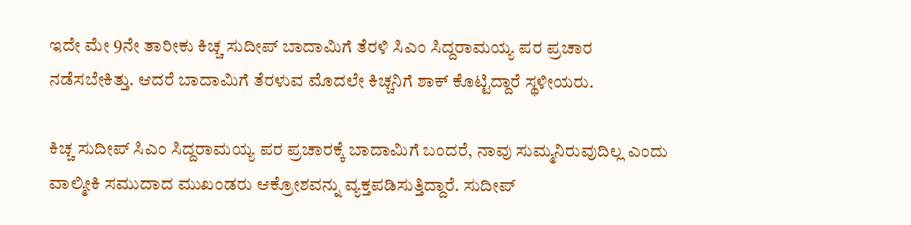ಇದೇ ಮೇ 9ನೇ ತಾರೀಕು ಕಿಚ್ಚ ಸುದೀಪ್ ಬಾದಾಮಿಗೆ ತೆರಳಿ ಸಿಎಂ ಸಿದ್ದರಾಮಯ್ಯ ಪರ ಪ್ರಚಾರ ನಡೆಸಬೇಕಿತ್ತು. ಆದರೆ ಬಾದಾಮಿಗೆ ತೆರಳುವ ಮೊದಲೇ ಕಿಚ್ಚನಿಗೆ ಶಾಕ್ ಕೊಟ್ಟಿದ್ದಾರೆ ಸ್ಥಳೀಯರು.

ಕಿಚ್ಚ ಸುದೀಪ್ ಸಿಎಂ ಸಿದ್ದರಾಮಯ್ಯ ಪರ ಪ್ರಚಾರಕ್ಕೆ ಬಾದಾಮಿಗೆ ಬಂದರೆ, ನಾವು ಸುಮ್ಮನಿರುವುದಿಲ್ಲ ಎಂದು ವಾಲ್ಮೀಕಿ ಸಮುದಾದ ಮುಖಂಡರು ಆಕ್ರೋಶವನ್ನು ವ್ಯಕ್ತಪಡಿಸುತ್ತಿದ್ದಾರೆ. ಸುದೀಪ್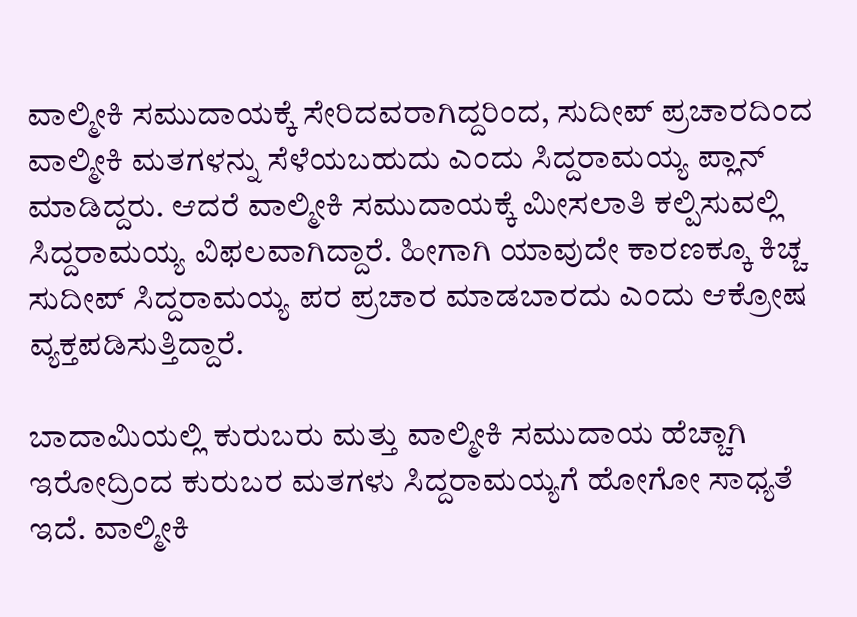ವಾಲ್ಮೀಕಿ ಸಮುದಾಯಕ್ಕೆ ಸೇರಿದವರಾಗಿದ್ದರಿಂದ, ಸುದೀಪ್ ಪ್ರಚಾರದಿಂದ ವಾಲ್ಮೀಕಿ ಮತಗಳನ್ನು ಸೆಳೆಯಬಹುದು ಎಂದು ಸಿದ್ದರಾಮಯ್ಯ ಪ್ಲಾನ್ ಮಾಡಿದ್ದರು. ಆದರೆ ವಾಲ್ಮೀಕಿ ಸಮುದಾಯಕ್ಕೆ ಮೀಸಲಾತಿ ಕಲ್ಪಿಸುವಲ್ಲಿ ಸಿದ್ದರಾಮಯ್ಯ ವಿಫಲವಾಗಿದ್ದಾರೆ. ಹೀಗಾಗಿ ಯಾವುದೇ ಕಾರಣಕ್ಕೂ ಕಿಚ್ಚ ಸುದೀಪ್ ಸಿದ್ದರಾಮಯ್ಯ ಪರ ಪ್ರಚಾರ ಮಾಡಬಾರದು ಎಂದು ಆಕ್ರೋಷ ವ್ಯಕ್ತಪಡಿಸುತ್ತಿದ್ದಾರೆ.

ಬಾದಾಮಿಯಲ್ಲಿ ಕುರುಬರು ಮತ್ತು ವಾಲ್ಮೀಕಿ ಸಮುದಾಯ ಹೆಚ್ಚಾಗಿ ಇರೋದ್ರಿಂದ ಕುರುಬರ ಮತಗಳು ಸಿದ್ದರಾಮಯ್ಯಗೆ ಹೋಗೋ ಸಾಧ್ಯತೆ ಇದೆ. ವಾಲ್ಮೀಕಿ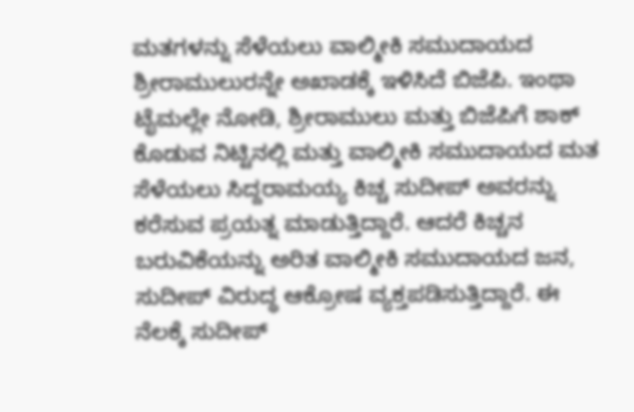ಮತಗಳನ್ನು ಸೆಳೆಯಲು ವಾಲ್ಮೀಕಿ ಸಮುದಾಯದ ಶ್ರೀರಾಮುಲುರನ್ನೇ ಅಖಾಡಕ್ಕೆ ಇಳಿಸಿದೆ ಬಿಜೆಪಿ. ಇಂಥಾ ಟೈಮಲ್ಲೇ ನೋಡಿ, ಶ್ರೀರಾಮುಲು ಮತ್ತು ಬಿಜೆಪಿಗೆ ಶಾಕ್ ಕೊಡುವ ನಿಟ್ಟಿನಲ್ಲಿ ಮತ್ತು ವಾಲ್ಮೀಕಿ ಸಮುದಾಯದ ಮತ ಸೆಳೆಯಲು ಸಿದ್ದರಾಮಯ್ಯ ಕಿಚ್ಚ ಸುದೀಪ್ ಅವರನ್ನು ಕರೆಸುವ ಪ್ರಯತ್ನ ಮಾಡುತ್ತಿದ್ದಾರೆ. ಆದರೆ ಕಿಚ್ಚನ ಬರುವಿಕೆಯನ್ನು ಅರಿತ ವಾಲ್ಮೀಕಿ ಸಮುದಾಯದ ಜನ, ಸುದೀಪ್ ವಿರುದ್ಧ ಆಕ್ರೋಷ ವ್ಯಕ್ತಪಡಿಸುತ್ತಿದ್ದಾರೆ. ಈ ನೆಲಕ್ಕೆ ಸುದೀಪ್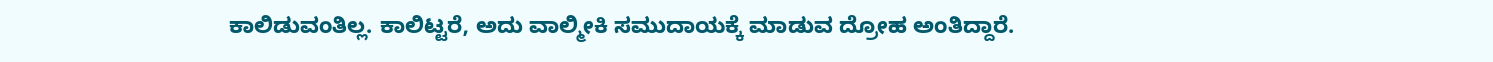ಕಾಲಿಡುವಂತಿಲ್ಲ. ಕಾಲಿಟ್ಟರೆ, ಅದು ವಾಲ್ಮೀಕಿ ಸಮುದಾಯಕ್ಕೆ ಮಾಡುವ ದ್ರೋಹ ಅಂತಿದ್ದಾರೆ.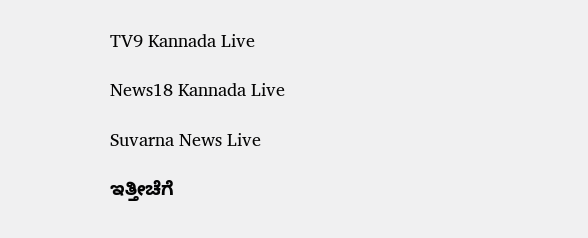TV9 Kannada Live

News18 Kannada Live

Suvarna News Live

ಇತ್ತೀಚೆಗೆ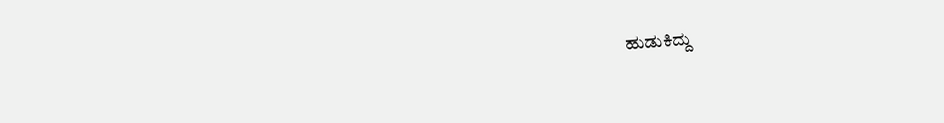ಹುಡುಕಿದ್ದು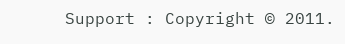Support : Copyright © 2011.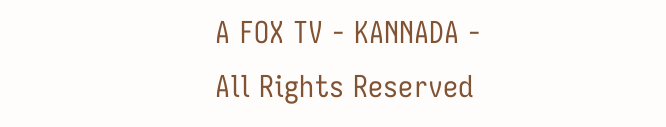A FOX TV - KANNADA - All Rights Reserved